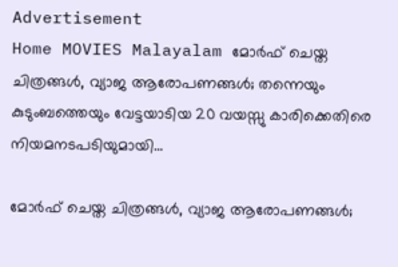Advertisement
Home MOVIES Malayalam മോർഫ് ചെയ്ത ചിത്രങ്ങൾ, വ്യാജ ആരോപണങ്ങൾ; തന്നെയും കുടുംബത്തെയും വേട്ടയാടിയ 20 വയസ്സു കാരിക്കെതിരെ നിയമനടപടിയുമായി...

മോർഫ് ചെയ്ത ചിത്രങ്ങൾ, വ്യാജ ആരോപണങ്ങൾ;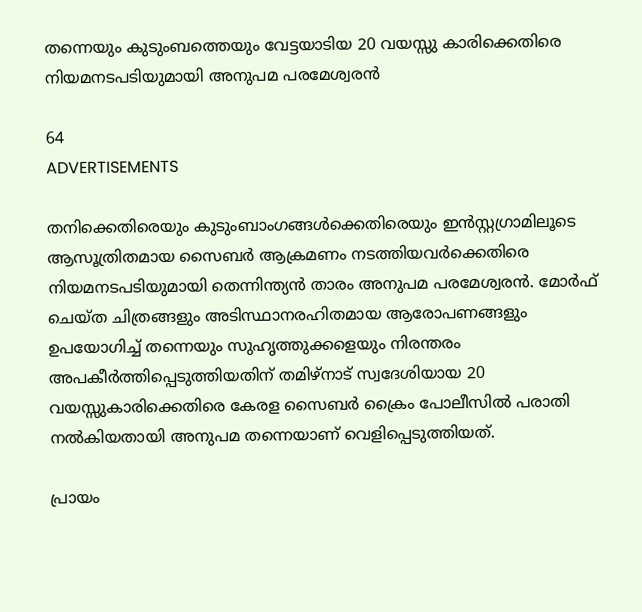തന്നെയും കുടുംബത്തെയും വേട്ടയാടിയ 20 വയസ്സു കാരിക്കെതിരെ നിയമനടപടിയുമായി അനുപമ പരമേശ്വരൻ

64
ADVERTISEMENTS

തനിക്കെതിരെയും കുടുംബാംഗങ്ങൾക്കെതിരെയും ഇൻസ്റ്റഗ്രാമിലൂടെ ആസൂത്രിതമായ സൈബർ ആക്രമണം നടത്തിയവർക്കെതിരെ നിയമനടപടിയുമായി തെന്നിന്ത്യൻ താരം അനുപമ പരമേശ്വരൻ. മോർഫ് ചെയ്ത ചിത്രങ്ങളും അടിസ്ഥാനരഹിതമായ ആരോപണങ്ങളും ഉപയോഗിച്ച് തന്നെയും സുഹൃത്തുക്കളെയും നിരന്തരം അപകീർത്തിപ്പെടുത്തിയതിന് തമിഴ്‌നാട് സ്വദേശിയായ 20 വയസ്സുകാരിക്കെതിരെ കേരള സൈബർ ക്രൈം പോലീസിൽ പരാതി നൽകിയതായി അനുപമ തന്നെയാണ് വെളിപ്പെടുത്തിയത്.

പ്രായം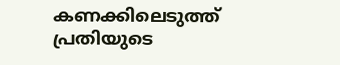കണക്കിലെടുത്ത് പ്രതിയുടെ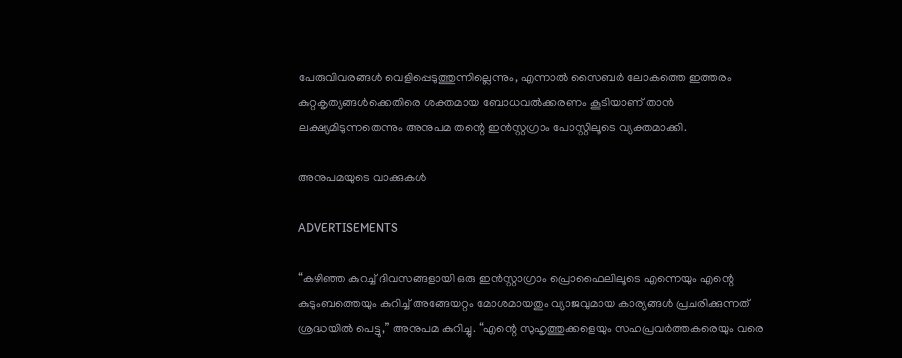പേരുവിവരങ്ങൾ വെളിപ്പെടുത്തുന്നില്ലെന്നും, എന്നാൽ സൈബർ ലോകത്തെ ഇത്തരം കുറ്റകൃത്യങ്ങൾക്കെതിരെ ശക്തമായ ബോധവൽക്കരണം കൂടിയാണ് താൻ ലക്ഷ്യമിടുന്നതെന്നും അനുപമ തന്റെ ഇൻസ്റ്റഗ്രാം പോസ്റ്റിലൂടെ വ്യക്തമാക്കി.

അനുപമയുടെ വാക്കുകൾ

ADVERTISEMENTS

“കഴിഞ്ഞ കുറച്ച് ദിവസങ്ങളായി ഒരു ഇൻസ്റ്റാഗ്രാം പ്രൊഫൈലിലൂടെ എന്നെയും എന്റെ കുടുംബത്തെയും കുറിച്ച് അങ്ങേയറ്റം മോശമായതും വ്യാജവുമായ കാര്യങ്ങൾ പ്രചരിക്കുന്നത് ശ്രദ്ധയിൽ പെട്ടു,” അനുപമ കുറിച്ചു. “എന്റെ സുഹൃത്തുക്കളെയും സഹപ്രവർത്തകരെയും വരെ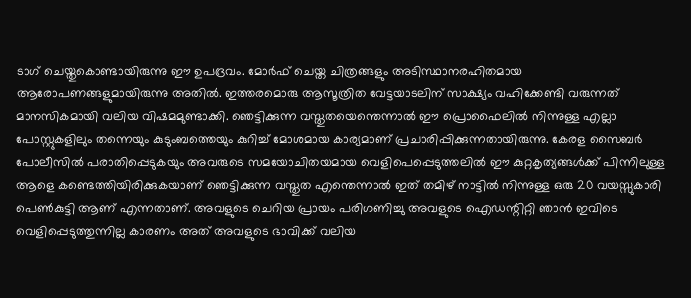ടാഗ് ചെയ്തുകൊണ്ടായിരുന്നു ഈ ഉപദ്രവം. മോർഫ് ചെയ്ത ചിത്രങ്ങളും അടിസ്ഥാനരഹിതമായ ആരോപണങ്ങളുമായിരുന്നു അതിൽ. ഇത്തരമൊരു ആസൂത്രിത വേട്ടയാടലിന് സാക്ഷ്യം വഹിക്കേണ്ടി വരുന്നത് മാനസികമായി വലിയ വിഷമമുണ്ടാക്കി. ഞെട്ടിക്കുന്ന വസ്തുതയെന്തെന്നാൽ ഈ പ്രൊഫൈലിൽ നിന്നുള്ള എല്ലാ പോസ്റ്റുകളിലും തന്നെയും കുടുംബത്തെയും കുറിച്ച് മോശമായ കാര്യമാണ് പ്രചാരിപ്പിക്കുന്നതായിരുന്നു. കേരള സൈബർ പോലീസിൽ പരാതിപ്പെടുകയും അവരുടെ സമയോചിതയമായ വെളിപെപ്പെടുത്തലിൽ ഈ കുറ്റകൃത്യങ്ങൾക്ക് പിന്നിലുള്ള ആളെ കണ്ടെത്തിയിരിക്കുകയാണ് ഞെട്ടിക്കുന്ന വസ്തുത എന്തെന്നാൽ ഇത് തമിഴ് നാട്ടിൽ നിന്നുള്ള ഒരു 20 വയസ്സുകാരി പെൺകുട്ടി ആണ് എന്നതാണ്. അവളുടെ ചെറിയ പ്രായം പരിഗണിച്ചു അവളുടെ ഐഡന്റിറ്റി ഞാൻ ഇവിടെ വെളിപ്പെടുത്തുന്നില്ല കാരണം അത് അവളുടെ ഭാവിക്ക് വലിയ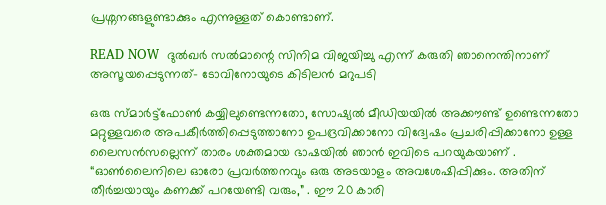പ്രശ്നനങ്ങളുണ്ടാക്കും എന്നുള്ളത് കൊണ്ടാണ്.

READ NOW  ദുൽഖർ സൽമാന്റെ സിനിമ വിജയിച്ചു എന്ന് കരുതി ഞാനെന്തിനാണ് അസൂയപ്പെടുന്നത്- ടോവിനോയുടെ കിടിലന്‍ മറുപടി

ഒരു സ്മാർട്ട്‌ഫോൺ കയ്യിലുണ്ടെന്നതോ, സോഷ്യൽ മീഡിയയിൽ അക്കൗണ്ട് ഉണ്ടെന്നതോ മറ്റുള്ളവരെ അപകീർത്തിപ്പെടുത്താനോ ഉപദ്രവിക്കാനോ വിദ്വേഷം പ്രചരിപ്പിക്കാനോ ഉള്ള ലൈസൻസല്ലെന്ന് താരം ശക്തമായ ഭാഷയിൽ ഞാൻ ഇവിടെ പറയുകയാണ് . “ഓൺലൈനിലെ ഓരോ പ്രവർത്തനവും ഒരു അടയാളം അവശേഷിപ്പിക്കും. അതിന് തീർച്ചയായും കണക്ക് പറയേണ്ടി വരും,” . ഈ 20 കാരി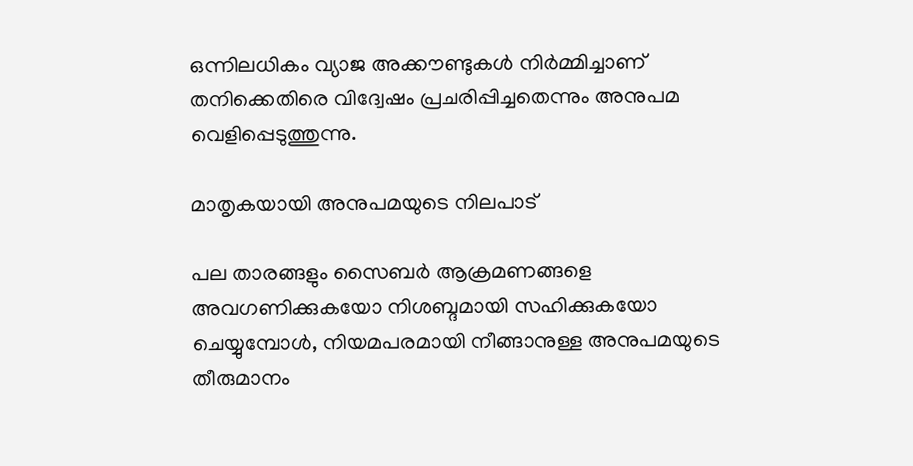ഒന്നിലധികം വ്യാജ അക്കൗണ്ടുകൾ നിർമ്മിച്ചാണ് തനിക്കെതിരെ വിദ്വേഷം പ്രചരിപ്പിച്ചതെന്നും അനുപമ വെളിപ്പെടുത്തുന്നു.

മാതൃകയായി അനുപമയുടെ നിലപാട്

പല താരങ്ങളും സൈബർ ആക്രമണങ്ങളെ അവഗണിക്കുകയോ നിശബ്ദമായി സഹിക്കുകയോ ചെയ്യുമ്പോൾ, നിയമപരമായി നീങ്ങാനുള്ള അനുപമയുടെ തീരുമാനം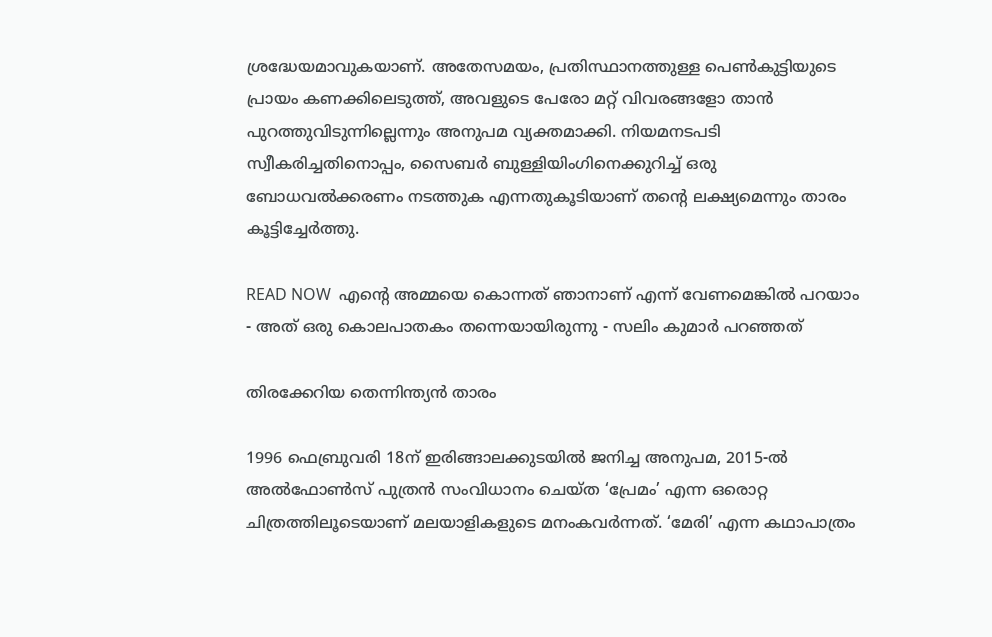ശ്രദ്ധേയമാവുകയാണ്. അതേസമയം, പ്രതിസ്ഥാനത്തുള്ള പെൺകുട്ടിയുടെ പ്രായം കണക്കിലെടുത്ത്, അവളുടെ പേരോ മറ്റ് വിവരങ്ങളോ താൻ പുറത്തുവിടുന്നില്ലെന്നും അനുപമ വ്യക്തമാക്കി. നിയമനടപടി സ്വീകരിച്ചതിനൊപ്പം, സൈബർ ബുള്ളിയിംഗിനെക്കുറിച്ച് ഒരു ബോധവൽക്കരണം നടത്തുക എന്നതുകൂടിയാണ് തന്റെ ലക്ഷ്യമെന്നും താരം കൂട്ടിച്ചേർത്തു.

READ NOW  എന്റെ അമ്മയെ കൊന്നത് ഞാനാണ് എന്ന് വേണമെങ്കില്‍ പറയാം - അത് ഒരു കൊലപാതകം തന്നെയായിരുന്നു - സലിം കുമാർ പറഞ്ഞത്

തിരക്കേറിയ തെന്നിന്ത്യൻ താരം

1996 ഫെബ്രുവരി 18ന് ഇരിങ്ങാലക്കുടയിൽ ജനിച്ച അനുപമ, 2015-ൽ അൽഫോൺസ് പുത്രൻ സംവിധാനം ചെയ്ത ‘പ്രേമം’ എന്ന ഒരൊറ്റ ചിത്രത്തിലൂടെയാണ് മലയാളികളുടെ മനംകവർന്നത്. ‘മേരി’ എന്ന കഥാപാത്രം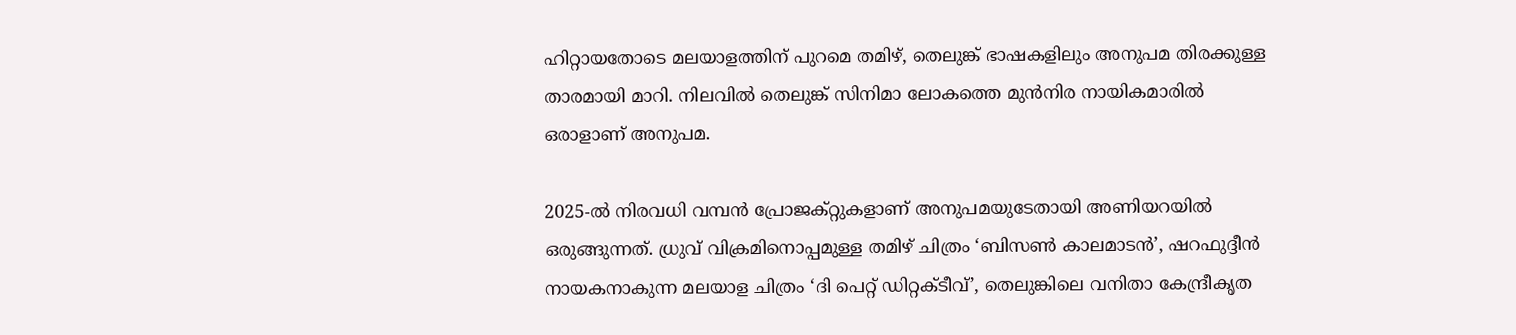ഹിറ്റായതോടെ മലയാളത്തിന് പുറമെ തമിഴ്, തെലുങ്ക് ഭാഷകളിലും അനുപമ തിരക്കുള്ള താരമായി മാറി. നിലവിൽ തെലുങ്ക് സിനിമാ ലോകത്തെ മുൻനിര നായികമാരിൽ ഒരാളാണ് അനുപമ.

2025-ൽ നിരവധി വമ്പൻ പ്രോജക്റ്റുകളാണ് അനുപമയുടേതായി അണിയറയിൽ ഒരുങ്ങുന്നത്. ധ്രുവ് വിക്രമിനൊപ്പമുള്ള തമിഴ് ചിത്രം ‘ബിസൺ കാലമാടൻ’, ഷറഫുദ്ദീൻ നായകനാകുന്ന മലയാള ചിത്രം ‘ദി പെറ്റ് ഡിറ്റക്ടീവ്’, തെലുങ്കിലെ വനിതാ കേന്ദ്രീകൃത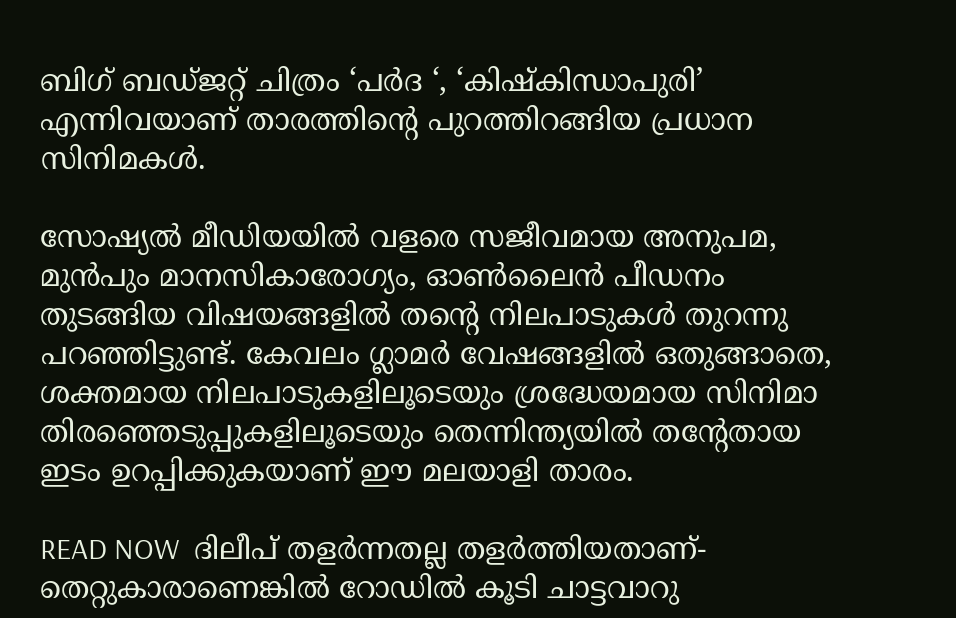ബിഗ് ബഡ്ജറ്റ് ചിത്രം ‘പർദ ‘, ‘കിഷ്കിന്ധാപുരി’ എന്നിവയാണ് താരത്തിന്റെ പുറത്തിറങ്ങിയ പ്രധാന സിനിമകൾ.

സോഷ്യൽ മീഡിയയിൽ വളരെ സജീവമായ അനുപമ, മുൻപും മാനസികാരോഗ്യം, ഓൺലൈൻ പീഡനം തുടങ്ങിയ വിഷയങ്ങളിൽ തന്റെ നിലപാടുകൾ തുറന്നു പറഞ്ഞിട്ടുണ്ട്. കേവലം ഗ്ലാമർ വേഷങ്ങളിൽ ഒതുങ്ങാതെ, ശക്തമായ നിലപാടുകളിലൂടെയും ശ്രദ്ധേയമായ സിനിമാ തിരഞ്ഞെടുപ്പുകളിലൂടെയും തെന്നിന്ത്യയിൽ തന്റേതായ ഇടം ഉറപ്പിക്കുകയാണ് ഈ മലയാളി താരം.

READ NOW  ദിലീപ് തളർന്നതല്ല തളർത്തിയതാണ്- തെറ്റുകാരാണെങ്കിൽ റോഡിൽ കൂടി ചാട്ടവാറു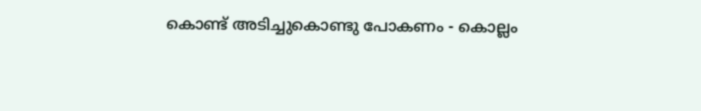കൊണ്ട് അടിച്ചുകൊണ്ടു പോകണം - കൊല്ലം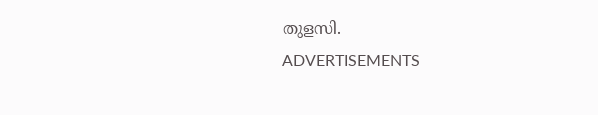തുളസി.
ADVERTISEMENTS